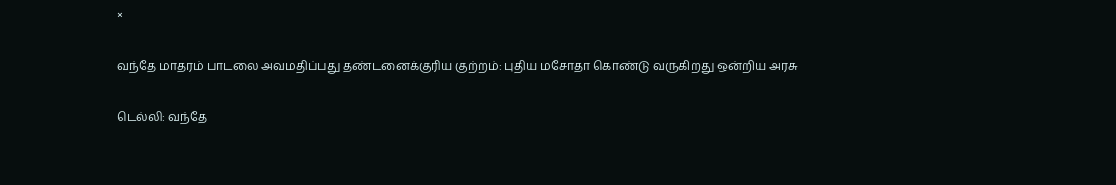×

வந்தே மாதரம் பாடலை அவமதிப்பது தண்டனைக்குரிய குற்றம்: புதிய மசோதா கொண்டு வருகிறது ஒன்றிய அரசு

டெல்லி: வந்தே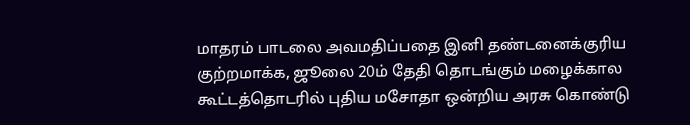மாதரம் பாடலை அவமதிப்பதை இனி தண்டனைக்குரிய குற்றமாக்க, ஜூலை 20ம் தேதி தொடங்கும் மழைக்கால கூட்டத்தொடரில் புதிய மசோதா ஒன்றிய அரசு கொண்டு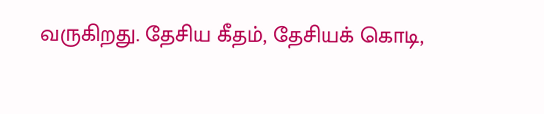வருகிறது. தேசிய கீதம், தேசியக் கொடி,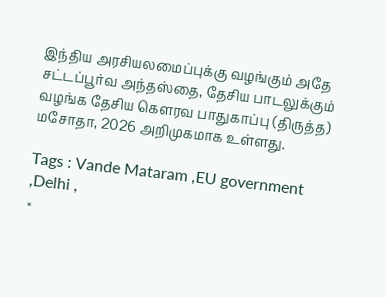இந்திய அரசியலமைப்புக்கு வழங்கும் அதே சட்டப்பூர்வ அந்தஸ்தை, தேசிய பாடலுக்கும் வழங்க தேசிய கௌரவ பாதுகாப்பு (திருத்த) மசோதா, 2026 அறிமுகமாக உள்ளது.

Tags : Vande Mataram ,EU government ,Delhi ,
×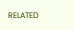RELATED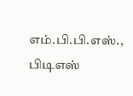எம்.பி.பி.எஸ்., பிடிஎஸ்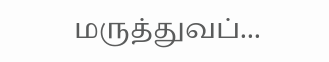மருத்துவப்...